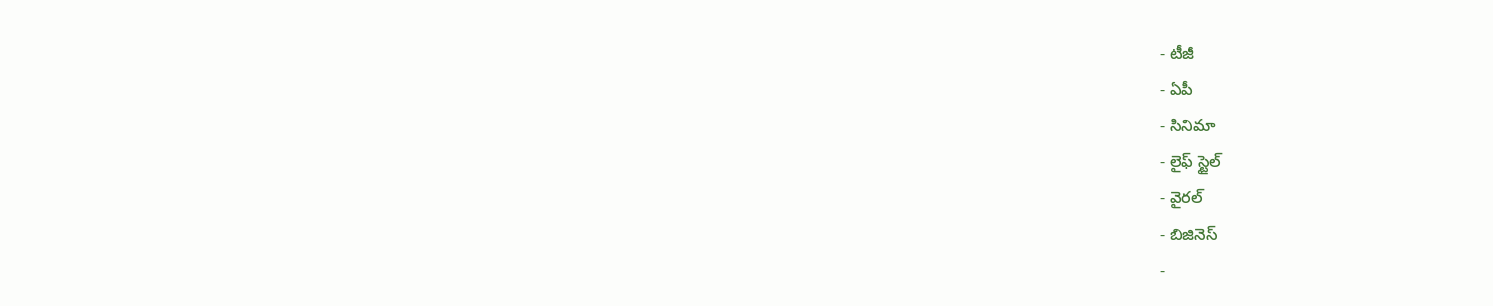- టీజీ
- ఏపీ
- సినిమా
- లైఫ్ స్టైల్
- వైరల్
- బిజినెస్
-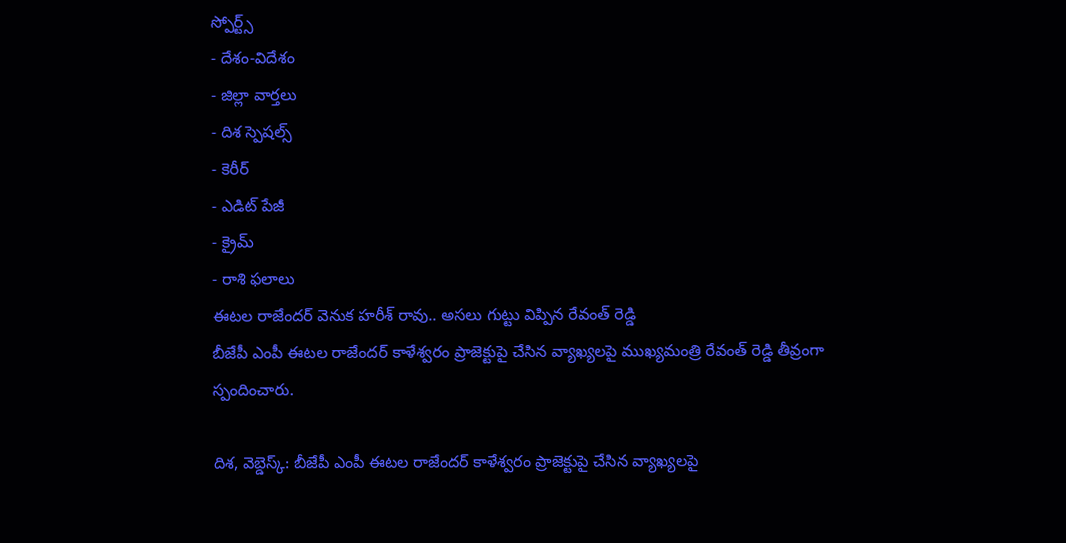స్పోర్ట్స్
- దేశం-విదేశం
- జిల్లా వార్తలు
- దిశ స్పెషల్స్
- కెరీర్
- ఎడిట్ పేజీ
- క్రైమ్
- రాశి ఫలాలు
ఈటల రాజేందర్ వెనుక హరీశ్ రావు.. అసలు గుట్టు విప్పిన రేవంత్ రెడ్డి
బీజేపీ ఎంపీ ఈటల రాజేందర్ కాళేశ్వరం ప్రాజెక్టుపై చేసిన వ్యాఖ్యలపై ముఖ్యమంత్రి రేవంత్ రెడ్డి తీవ్రంగా స్పందించారు.

దిశ, వెబ్డెస్క్: బీజేపీ ఎంపీ ఈటల రాజేందర్ కాళేశ్వరం ప్రాజెక్టుపై చేసిన వ్యాఖ్యలపై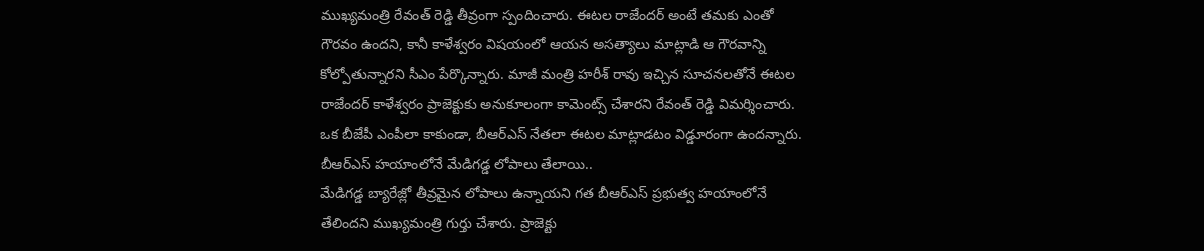ముఖ్యమంత్రి రేవంత్ రెడ్డి తీవ్రంగా స్పందించారు. ఈటల రాజేందర్ అంటే తమకు ఎంతో గౌరవం ఉందని, కానీ కాళేశ్వరం విషయంలో ఆయన అసత్యాలు మాట్లాడి ఆ గౌరవాన్ని కోల్పోతున్నారని సీఎం పేర్కొన్నారు. మాజీ మంత్రి హరీశ్ రావు ఇచ్చిన సూచనలతోనే ఈటల రాజేందర్ కాళేశ్వరం ప్రాజెక్టుకు అనుకూలంగా కామెంట్స్ చేశారని రేవంత్ రెడ్డి విమర్శించారు. ఒక బీజేపీ ఎంపీలా కాకుండా, బీఆర్ఎస్ నేతలా ఈటల మాట్లాడటం విడ్డూరంగా ఉందన్నారు.
బీఆర్ఎస్ హయాంలోనే మేడిగడ్డ లోపాలు తేలాయి..
మేడిగడ్డ బ్యారేజ్లో తీవ్రమైన లోపాలు ఉన్నాయని గత బీఆర్ఎస్ ప్రభుత్వ హయాంలోనే తేలిందని ముఖ్యమంత్రి గుర్తు చేశారు. ప్రాజెక్టు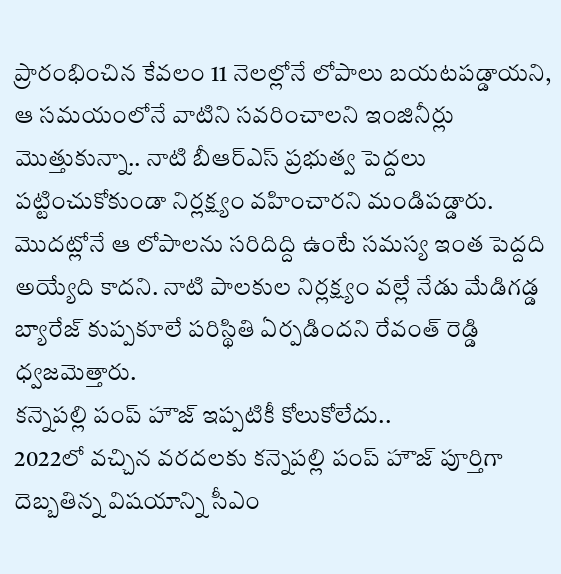ప్రారంభించిన కేవలం 11 నెలల్లోనే లోపాలు బయటపడ్డాయని, ఆ సమయంలోనే వాటిని సవరించాలని ఇంజినీర్లు మొత్తుకున్నా.. నాటి బీఆర్ఎస్ ప్రభుత్వ పెద్దలు పట్టించుకోకుండా నిర్లక్ష్యం వహించారని మండిపడ్డారు. మొదట్లోనే ఆ లోపాలను సరిదిద్ది ఉంటే సమస్య ఇంత పెద్దది అయ్యేది కాదని. నాటి పాలకుల నిర్లక్ష్యం వల్లే నేడు మేడిగడ్డ బ్యారేజ్ కుప్పకూలే పరిస్థితి ఏర్పడిందని రేవంత్ రెడ్డి ధ్వజమెత్తారు.
కన్నెపల్లి పంప్ హౌజ్ ఇప్పటికీ కోలుకోలేదు..
2022లో వచ్చిన వరదలకు కన్నెపల్లి పంప్ హౌజ్ పూర్తిగా దెబ్బతిన్న విషయాన్ని సీఎం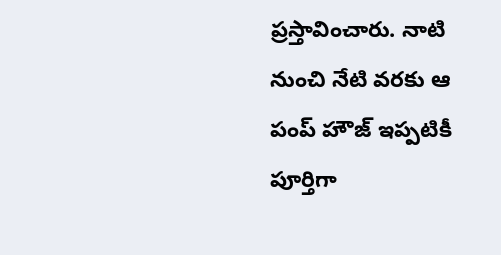ప్రస్తావించారు. నాటి నుంచి నేటి వరకు ఆ పంప్ హౌజ్ ఇప్పటికీ పూర్తిగా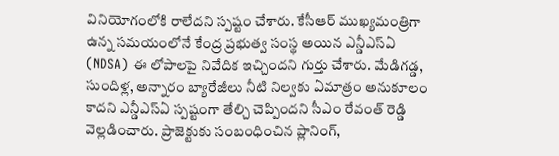వినియోగంలోకి రాలేదని స్పష్టం చేశారు. కేసీఆర్ ముఖ్యమంత్రిగా ఉన్న సమయంలోనే కేంద్ర ప్రభుత్వ సంస్థ అయిన ఎన్డీఎస్ఏ (NDSA) ఈ లోపాలపై నివేదిక ఇచ్చిందని గుర్తు చేశారు. మేడిగడ్డ, సుందిళ్ల, అన్నారం బ్యారేజీలు నీటి నిల్వకు ఏమాత్రం అనుకూలం కాదని ఎన్డీఎస్ఏ స్పష్టంగా తేల్చి చెప్పిందని సీఎం రేవంత్ రెడ్డి వెల్లడించారు. ప్రాజెక్టుకు సంబంధించిన ప్లానింగ్,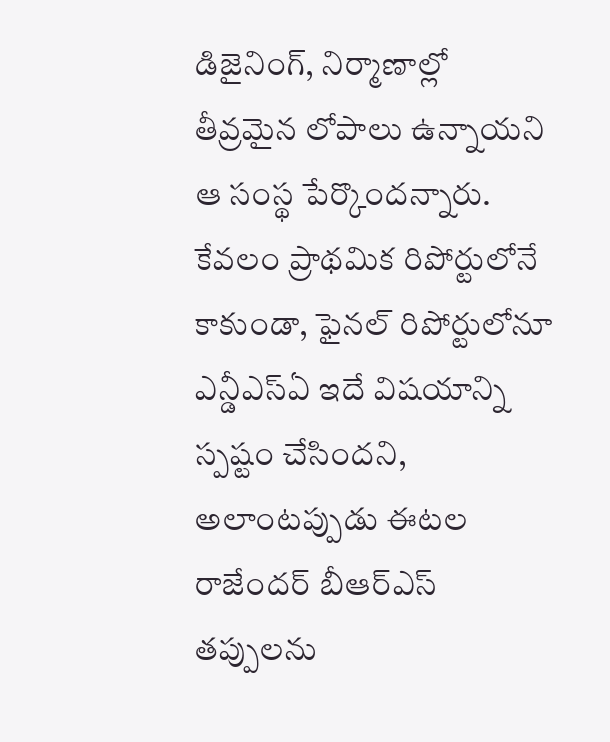డిజైనింగ్, నిర్మాణాల్లో తీవ్రమైన లోపాలు ఉన్నాయని ఆ సంస్థ పేర్కొందన్నారు. కేవలం ప్రాథమిక రిపోర్టులోనే కాకుండా, ఫైనల్ రిపోర్టులోనూ ఎన్డీఎస్ఏ ఇదే విషయాన్ని స్పష్టం చేసిందని, అలాంటప్పుడు ఈటల రాజేందర్ బీఆర్ఎస్ తప్పులను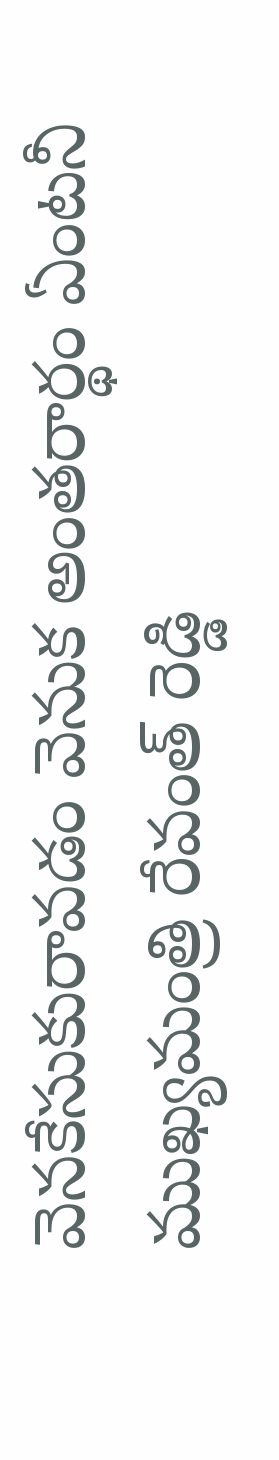వెనకేసుకురావడం వెనుక అంతరార్థం ఏంటనీ ముఖ్యమంత్రి రేవంత్ రెడ్డి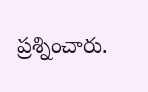ప్రశ్నించారు.